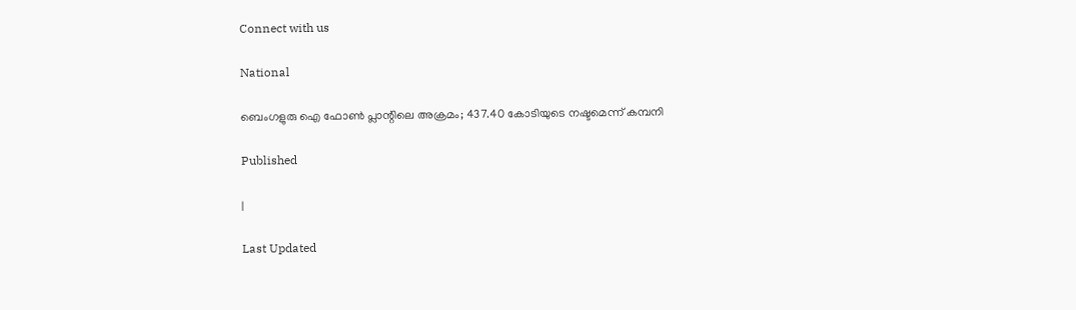Connect with us

National

ബെംഗളുരു ഐ ഫോണ്‍ പ്ലാന്റിലെ അക്രമം; 437.40 കോടിയുടെ നഷ്ടമെന്ന് കമ്പനി

Published

|

Last Updated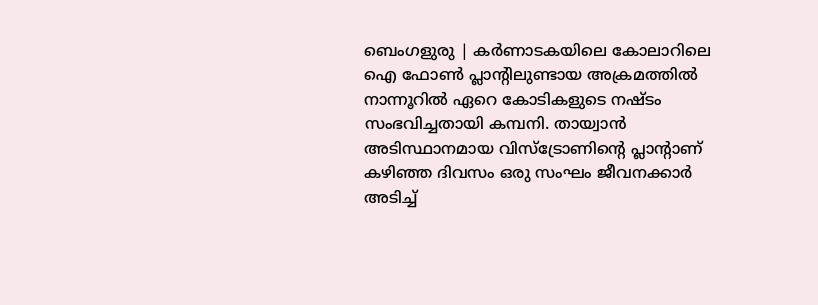ബെംഗളുരു | കര്‍ണാടകയിലെ കോലാറിലെ ഐ ഫോണ്‍ പ്ലാന്റിലുണ്ടായ അക്രമത്തില്‍ നാന്നൂറില്‍ ഏറെ കോടികളുടെ നഷ്ടം സംഭവിച്ചതായി കമ്പനി. തായ്വാന്‍ അടിസ്ഥാനമായ വിസ്‌ട്രോണിന്റെ പ്ലാന്റാണ് കഴിഞ്ഞ ദിവസം ഒരു സംഘം ജീവനക്കാര്‍ അടിച്ച്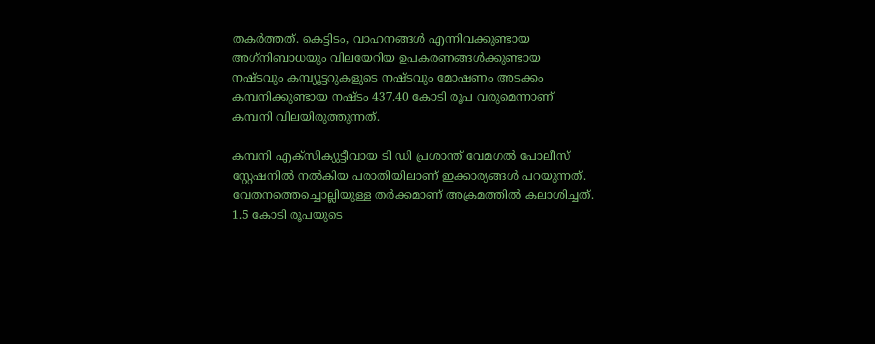തകര്‍ത്തത്. കെട്ടിടം, വാഹനങ്ങള്‍ എന്നിവക്കുണ്ടായ അഗ്‌നിബാധയും വിലയേറിയ ഉപകരണങ്ങള്‍ക്കുണ്ടായ നഷ്ടവും കമ്പ്യൂട്ടറുകളുടെ നഷ്ടവും മോഷണം അടക്കം കമ്പനിക്കുണ്ടായ നഷ്ടം 437.40 കോടി രൂപ വരുമെന്നാണ് കമ്പനി വിലയിരുത്തുന്നത്.

കമ്പനി എക്‌സിക്യുട്ടീവായ ടി ഡി പ്രശാന്ത് വേമഗല്‍ പോലീസ് സ്റ്റേഷനില്‍ നല്‍കിയ പരാതിയിലാണ് ഇക്കാര്യങ്ങള്‍ പറയുന്നത്. വേതനത്തെച്ചൊല്ലിയുള്ള തര്‍ക്കമാണ് അക്രമത്തില്‍ കലാശിച്ചത്. 1.5 കോടി രൂപയുടെ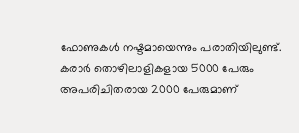ഫോണുകള്‍ നഷ്ടമായെന്നും പരാതിയിലുണ്ട്. കരാര്‍ തൊഴിലാളികളായ 5000 പേരും അപരിചിതരായ 2000 പേരുമാണ്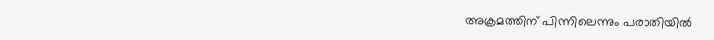അക്രമത്തിന് പിന്നിലെന്നും പരാതിയില്‍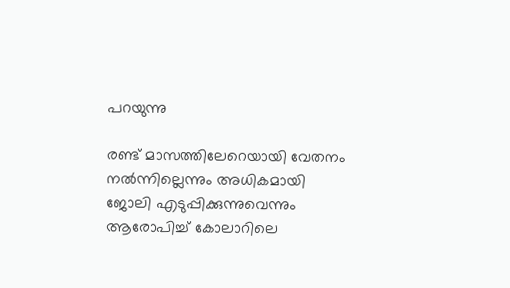പറയുന്നു

രണ്ട് മാസത്തിലേറെയായി വേതനം നല്‍ന്നില്ലെന്നും അധികമായി ജോലി എടുപ്പിക്കുന്നുവെന്നും ആരോപിച്ച് കോലാറിലെ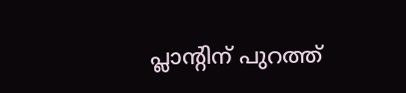പ്ലാന്റിന് പുറത്ത്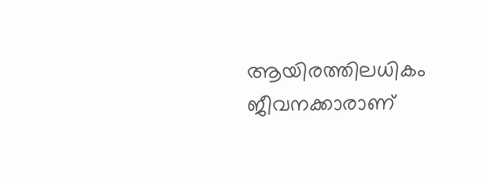ആയിരത്തിലധികം ജീവനക്കാരാണ്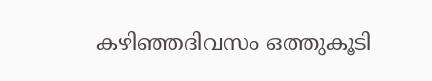കഴിഞ്ഞദിവസം ഒത്തുകൂടി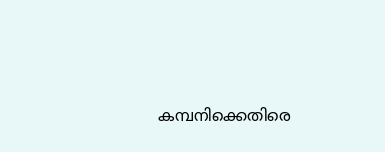കമ്പനിക്കെതിരെ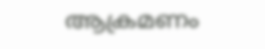ആക്രമണം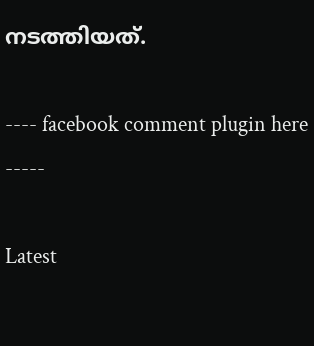നടത്തിയത്.

---- facebook comment plugin here -----

Latest